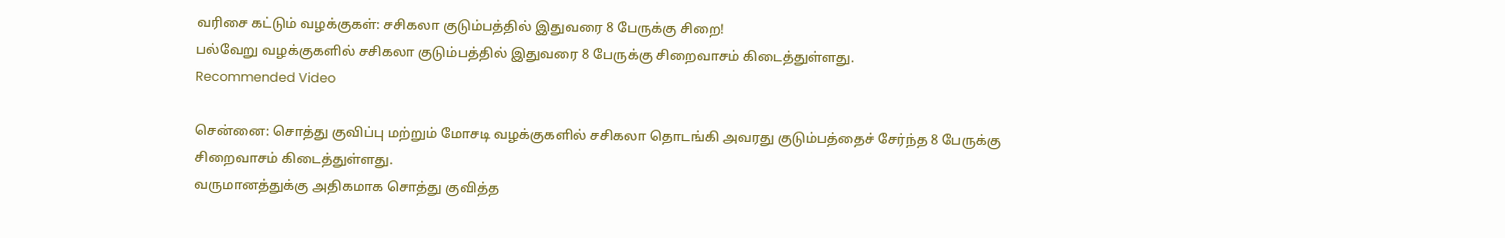வரிசை கட்டும் வழக்குகள்: சசிகலா குடும்பத்தில் இதுவரை 8 பேருக்கு சிறை!
பல்வேறு வழக்குகளில் சசிகலா குடும்பத்தில் இதுவரை 8 பேருக்கு சிறைவாசம் கிடைத்துள்ளது.
Recommended Video

சென்னை: சொத்து குவிப்பு மற்றும் மோசடி வழக்குகளில் சசிகலா தொடங்கி அவரது குடும்பத்தைச் சேர்ந்த 8 பேருக்கு சிறைவாசம் கிடைத்துள்ளது.
வருமானத்துக்கு அதிகமாக சொத்து குவித்த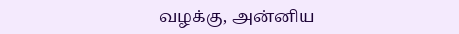வழக்கு, அன்னிய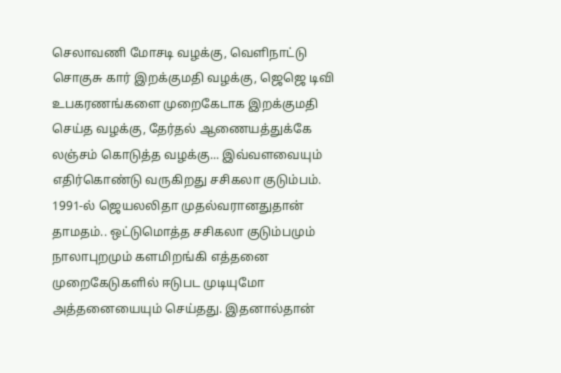செலாவணி மோசடி வழக்கு, வெளிநாட்டு சொகுசு கார் இறக்குமதி வழக்கு, ஜெஜெ டிவி உபகரணங்களை முறைகேடாக இறக்குமதி செய்த வழக்கு, தேர்தல் ஆணையத்துக்கே லஞ்சம் கொடுத்த வழக்கு... இவ்வளவையும் எதிர்கொண்டு வருகிறது சசிகலா குடும்பம்.
1991-ல் ஜெயலலிதா முதல்வரானதுதான் தாமதம்.. ஒட்டுமொத்த சசிகலா குடும்பமும் நாலாபுறமும் களமிறங்கி எத்தனை முறைகேடுகளில் ஈடுபட முடியுமோ அத்தனையையும் செய்தது. இதனால்தான்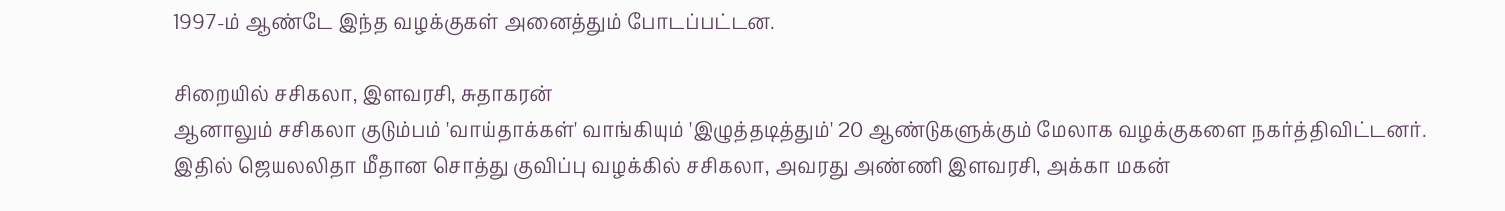1997-ம் ஆண்டே இந்த வழக்குகள் அனைத்தும் போடப்பட்டன.

சிறையில் சசிகலா, இளவரசி, சுதாகரன்
ஆனாலும் சசிகலா குடும்பம் 'வாய்தாக்கள்' வாங்கியும் 'இழுத்தடித்தும்' 20 ஆண்டுகளுக்கும் மேலாக வழக்குகளை நகர்த்திவிட்டனர். இதில் ஜெயலலிதா மீதான சொத்து குவிப்பு வழக்கில் சசிகலா, அவரது அண்ணி இளவரசி, அக்கா மகன்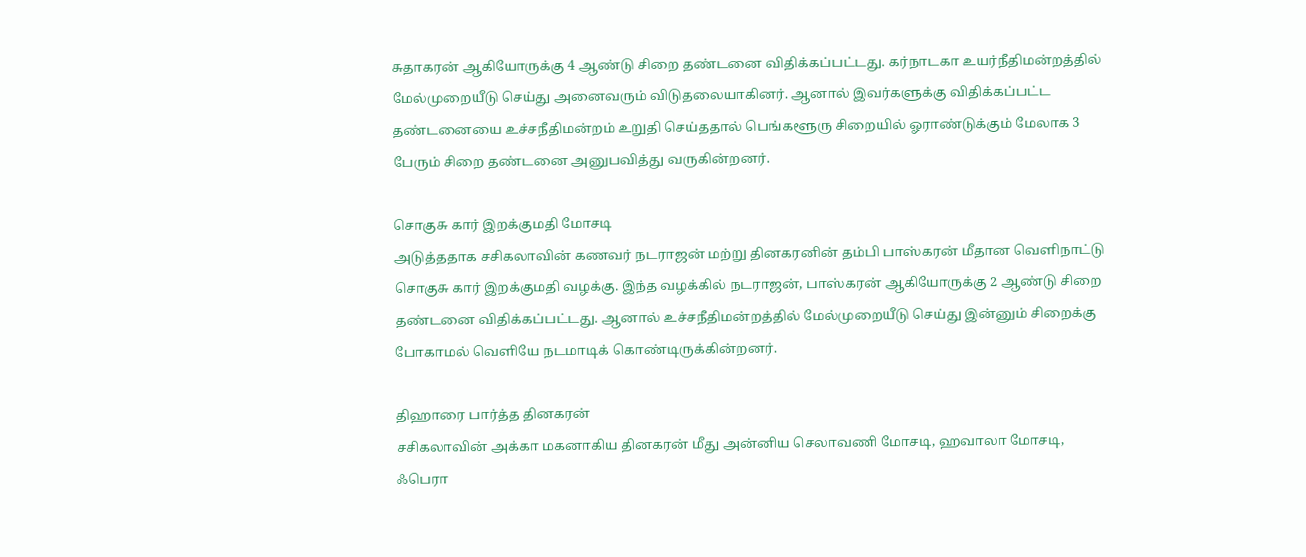சுதாகரன் ஆகியோருக்கு 4 ஆண்டு சிறை தண்டனை விதிக்கப்பட்டது. கர்நாடகா உயர்நீதிமன்றத்தில் மேல்முறையீடு செய்து அனைவரும் விடுதலையாகினர். ஆனால் இவர்களுக்கு விதிக்கப்பட்ட தண்டனையை உச்சநீதிமன்றம் உறுதி செய்ததால் பெங்களூரு சிறையில் ஓராண்டுக்கும் மேலாக 3 பேரும் சிறை தண்டனை அனுபவித்து வருகின்றனர்.

சொகுசு கார் இறக்குமதி மோசடி
அடுத்ததாக சசிகலாவின் கணவர் நடராஜன் மற்று தினகரனின் தம்பி பாஸ்கரன் மீதான வெளிநாட்டு சொகுசு கார் இறக்குமதி வழக்கு. இந்த வழக்கில் நடராஜன், பாஸ்கரன் ஆகியோருக்கு 2 ஆண்டு சிறை தண்டனை விதிக்கப்பட்டது. ஆனால் உச்சநீதிமன்றத்தில் மேல்முறையீடு செய்து இன்னும் சிறைக்கு போகாமல் வெளியே நடமாடிக் கொண்டிருக்கின்றனர்.

திஹாரை பார்த்த தினகரன்
சசிகலாவின் அக்கா மகனாகிய தினகரன் மீது அன்னிய செலாவணி மோசடி, ஹவாலா மோசடி, ஃபெரா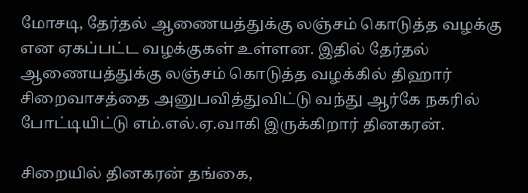மோசடி, தேர்தல் ஆணையத்துக்கு லஞ்சம் கொடுத்த வழக்கு என ஏகப்பட்ட வழக்குகள் உள்ளன. இதில் தேர்தல் ஆணையத்துக்கு லஞ்சம் கொடுத்த வழக்கில் திஹார் சிறைவாசத்தை அனுபவித்துவிட்டு வந்து ஆர்கே நகரில் போட்டியிட்டு எம்.எல்.ஏ.வாகி இருக்கிறார் தினகரன்.

சிறையில் தினகரன் தங்கை,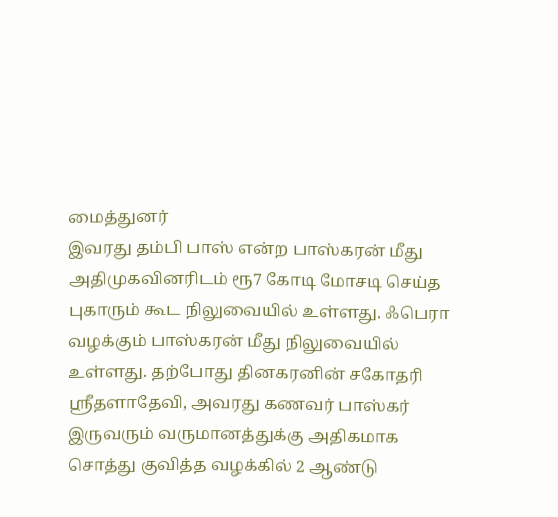மைத்துனர்
இவரது தம்பி பாஸ் என்ற பாஸ்கரன் மீது அதிமுகவினரிடம் ரூ7 கோடி மோசடி செய்த புகாரும் கூட நிலுவையில் உள்ளது. ஃபெரா வழக்கும் பாஸ்கரன் மீது நிலுவையில் உள்ளது. தற்போது தினகரனின் சகோதரி ஸ்ரீதளாதேவி, அவரது கணவர் பாஸ்கர் இருவரும் வருமானத்துக்கு அதிகமாக சொத்து குவித்த வழக்கில் 2 ஆண்டு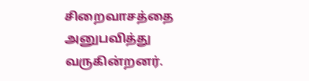சிறைவாசத்தை அனுபவித்து வருகின்றனர்.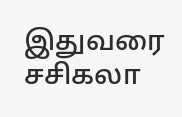இதுவரை சசிகலா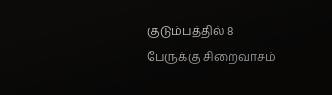குடும்பத்தில் 8 பேருக்கு சிறைவாசம்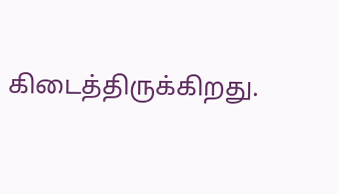கிடைத்திருக்கிறது.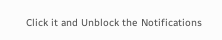Click it and Unblock the Notifications